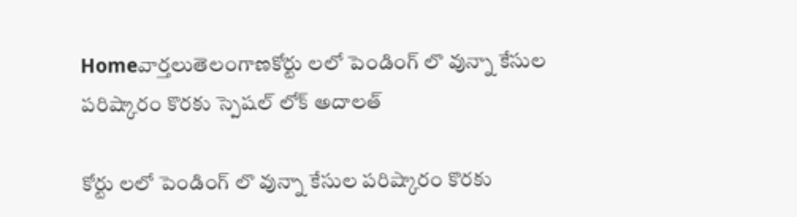Homeవార్తలుతెలంగాణకోర్టు లలో పెండింగ్ లొ వున్నా కేసుల పరిష్కారం కొరకు స్పెషల్ లోక్ అదాలత్

కోర్టు లలో పెండింగ్ లొ వున్నా కేసుల పరిష్కారం కొరకు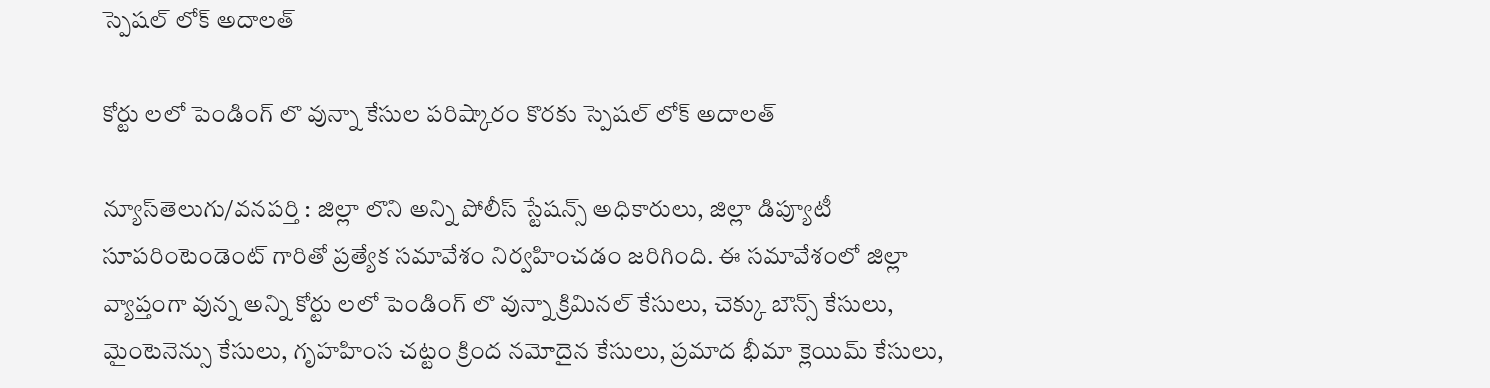స్పెషల్ లోక్ అదాలత్

కోర్టు లలో పెండింగ్ లొ వున్నా కేసుల పరిష్కారం కొరకు స్పెషల్ లోక్ అదాలత్

న్యూస్‌తెలుగు/వనపర్తి : జిల్లా లొని అన్ని పోలీస్ స్టేషన్స్ అధికారులు, జిల్లా డిప్యూటీ సూపరింటెండెంట్ గారితో ప్రత్యేక సమావేశం నిర్వహించడం జరిగింది. ఈ సమావేశంలో జిల్లా వ్యాప్తంగా వున్న అన్ని కోర్టు లలో పెండింగ్ లొ వున్నా క్రిమినల్ కేసులు, చెక్కు బౌన్స్ కేసులు, మైంటెనెన్సు కేసులు, గృహహింస చట్టం క్రింద నమోదైన కేసులు, ప్రమాద భీమా క్లెయిమ్ కేసులు,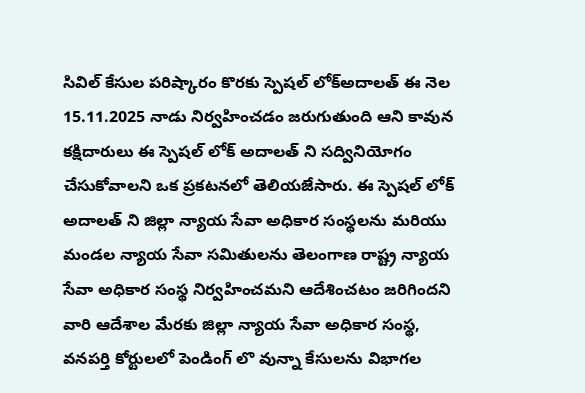సివిల్ కేసుల పరిష్కారం కొరకు స్పెషల్ లోక్అదాలత్ ఈ నెల 15.11.2025 నాడు నిర్వహించడం జరుగుతుంది ఆని కావున కక్షిదారులు ఈ స్పెషల్ లోక్ అదాలత్ ని సద్వినియోగం చేసుకోవాలని ఒక ప్రకటనలో తెలియజేసారు. ఈ స్పెషల్ లోక్ అదాలత్ ని జిల్లా న్యాయ సేవా అధికార సంస్థలను మరియు మండల న్యాయ సేవా సమితులను తెలంగాణ రాష్ట్ర న్యాయ సేవా అధికార సంస్థ నిర్వహించమని ఆదేశించటం జరిగిందని వారి ఆదేశాల మేరకు జిల్లా న్యాయ సేవా అధికార సంస్థ, వనపర్తి కోర్టులలో పెండింగ్ లొ వున్నా కేసులను విభాగల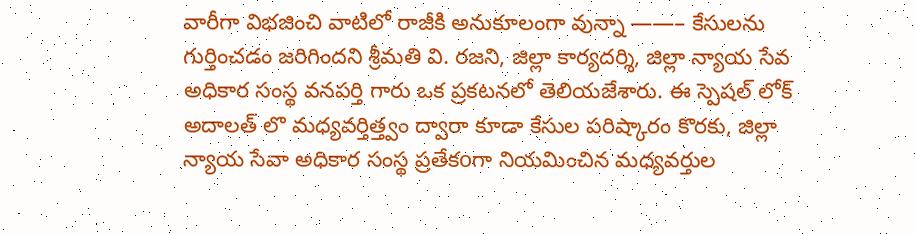వారీగా విభజించి వాటిలో రాజీకి అనుకూలంగా వున్నా ——– కేసులను గుర్తించడం జరిగిందని శ్రీమతి వి. రజని, జిల్లా కార్యదర్శి, జిల్లా న్యాయ సేవ అధికార సంస్థ వనపర్తి గారు ఒక ప్రకటనలో తెలియజేశారు. ఈ స్పెషల్ లోక్ అదాలత్ లొ మధ్యవర్తిత్త్వం ద్వారా కూడా కేసుల పరిష్కారం కొరకు, జిల్లా న్యాయ సేవా అధికార సంస్థ ప్రతేకoగా నియమించిన మధ్యవర్తుల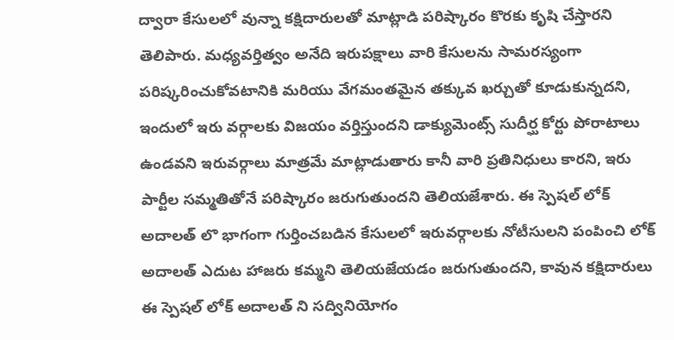ద్వారా కేసులలో వున్నా కక్షిదారులతో మాట్లాడి పరిష్కారం కొరకు కృషి చేస్తారని తెలిపారు. మధ్యవర్తిత్వం అనేది ఇరుపక్షాలు వారి కేసులను సామరస్యంగా పరిష్కరించుకోవటానికి మరియు వేగమంతమైన తక్కువ ఖర్చుతో కూడుకున్నదని, ఇందులో ఇరు వర్గాలకు విజయం వర్తిస్తుందని డాక్యుమెంట్స్ సుదీర్ఘ కోర్టు పోరాటాలు ఉండవని ఇరువర్గాలు మాత్రమే మాట్లాడుతారు కానీ వారి ప్రతినిధులు కారని, ఇరు పార్టీల సమ్మతితోనే పరిష్కారం జరుగుతుందని తెలియజేశారు. ఈ స్పెషల్ లోక్ అదాలత్ లొ భాగంగా గుర్తించబడిన కేసులలో ఇరువర్గాలకు నోటీసులని పంపించి లోక్ అదాలత్ ఎదుట హాజరు కమ్మని తెలియజేయడం జరుగుతుందని, కావున కక్షిదారులు ఈ స్పెషల్ లోక్ అదాలత్ ని సద్వినియోగం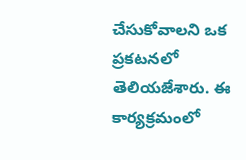చేసుకోవాలని ఒక ప్రకటనలో తెలియజేశారు. ఈ కార్యక్రమంలో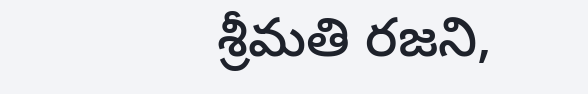శ్రీమతి రజని,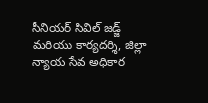సీనియర్ సివిల్ జడ్జ్ మరియు కార్యదర్శి, జిల్లా న్యాయ సేవ అధికార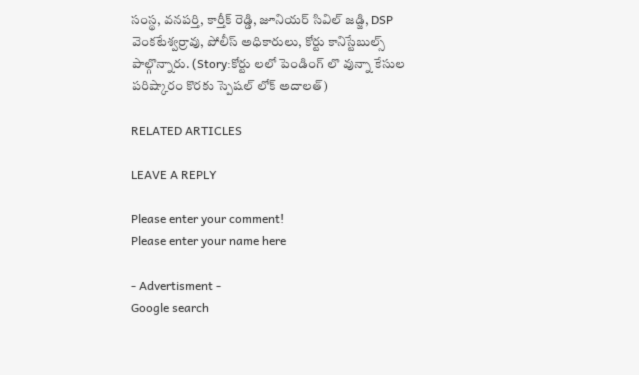సంస్థ, వనపర్తి, కార్తీక్ రెడ్డి, జూనియర్ సివిల్ జడ్జి, DSP వెంకటేశ్వర్రావు, పోలీస్ అధికారులు, కోర్టు కానిస్టేబుల్స్ పాల్గొన్నారు. (Story:కోర్టు లలో పెండింగ్ లొ వున్నా కేసుల పరిష్కారం కొరకు స్పెషల్ లోక్ అదాలత్)

RELATED ARTICLES

LEAVE A REPLY

Please enter your comment!
Please enter your name here

- Advertisment -
Google search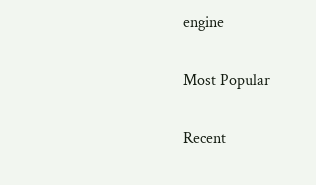engine

Most Popular

Recent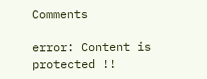Comments

error: Content is protected !!